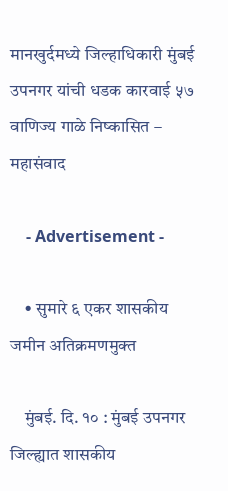मानखुर्दमध्ये जिल्हाधिकारी मुंबई उपनगर यांची धडक कारवाई ५७ वाणिज्य गाळे निष्कासित – महासंवाद

    - Advertisement -

    • सुमारे ६ एकर शासकीय जमीन अतिक्रमणमुक्त

    मुंबई. दि. १० : मुंबई उपनगर जिल्ह्यात शासकीय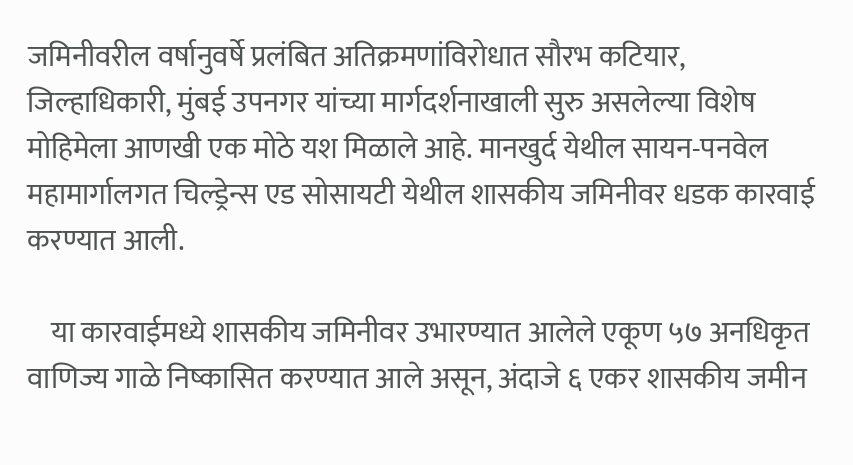जमिनीवरील वर्षानुवर्षे प्रलंबित अतिक्रमणांविरोधात सौरभ कटियार, जिल्हाधिकारी, मुंबई उपनगर यांच्या मार्गदर्शनाखाली सुरु असलेल्या विशेष मोहिमेला आणखी एक मोठे यश मिळाले आहे. मानखुर्द येथील सायन-पनवेल महामार्गालगत चिल्ड्रेन्स एड सोसायटी येथील शासकीय जमिनीवर धडक कारवाई करण्यात आली.

    या कारवाईमध्ये शासकीय जमिनीवर उभारण्यात आलेले एकूण ५७ अनधिकृत वाणिज्य गाळे निष्कासित करण्यात आले असून, अंदाजे ६ एकर शासकीय जमीन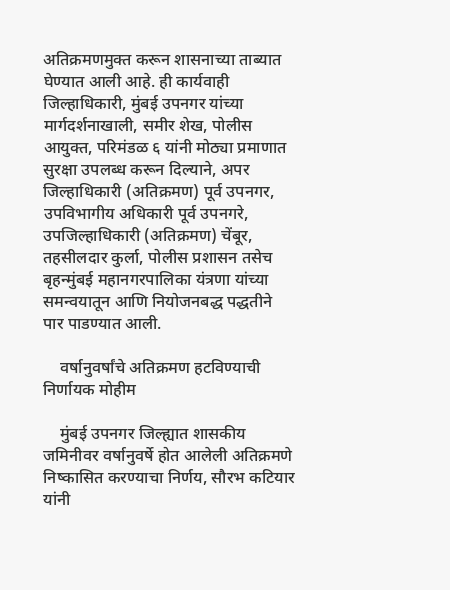अतिक्रमणमुक्त करून शासनाच्या ताब्यात घेण्यात आली आहे. ही कार्यवाही जिल्हाधिकारी, मुंबई उपनगर यांच्या मार्गदर्शनाखाली, समीर शेख, पोलीस आयुक्त, परिमंडळ ६ यांनी मोठ्या प्रमाणात सुरक्षा उपलब्ध करून दिल्याने, अपर जिल्हाधिकारी (अतिक्रमण) पूर्व उपनगर, उपविभागीय अधिकारी पूर्व उपनगरे, उपजिल्हाधिकारी (अतिक्रमण) चेंबूर, तहसीलदार कुर्ला, पोलीस प्रशासन तसेच बृहन्मुंबई महानगरपालिका यंत्रणा यांच्या समन्वयातून आणि नियोजनबद्ध पद्धतीने पार पाडण्यात आली.

    वर्षानुवर्षांचे अतिक्रमण हटविण्याची निर्णायक मोहीम

    मुंबई उपनगर जिल्ह्यात शासकीय जमिनीवर वर्षानुवर्षे होत आलेली अतिक्रमणे निष्कासित करण्याचा निर्णय, सौरभ कटियार यांनी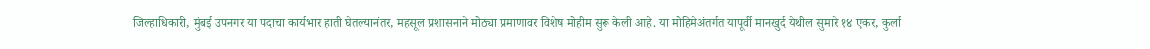जिल्हाधिकारी, मुंबई उपनगर या पदाचा कार्यभार हाती घेतल्यानंतर, महसूल प्रशासनाने मोठ्या प्रमाणावर विशेष मोहीम सुरू केली आहे. या मोहिमेअंतर्गत यापूर्वी मानखुर्द येथील सुमारे १४ एकर, कुर्ला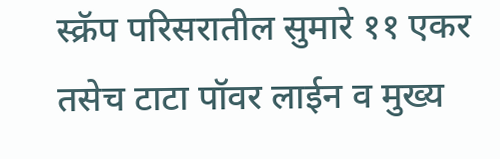स्क्रॅप परिसरातील सुमारे ११ एकर तसेच टाटा पॉवर लाईन व मुख्य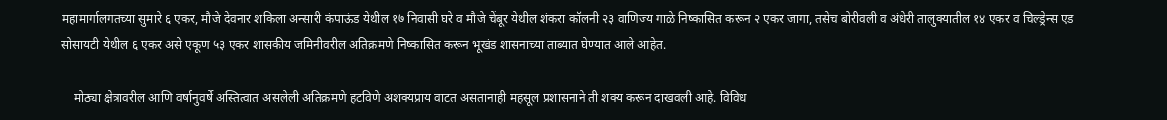महामार्गालगतच्या सुमारे ६ एकर, मौजे देवनार शकिला अन्सारी कंपाऊंड येथील १७ निवासी घरे व मौजे चेंबूर येथील शंकरा कॉलनी २३ वाणिज्य गाळे निष्कासित करून २ एकर जागा, तसेच बोरीवली व अंधेरी तालुक्यातील १४ एकर व चिल्ड्रेन्स एड सोसायटी येथील ६ एकर असे एकूण ५३ एकर शासकीय जमिनीवरील अतिक्रमणे निष्कासित करून भूखंड शासनाच्या ताब्यात घेण्यात आले आहेत.

    मोठ्या क्षेत्रावरील आणि वर्षानुवर्षे अस्तित्वात असलेली अतिक्रमणे हटविणे अशक्यप्राय वाटत असतानाही महसूल प्रशासनाने ती शक्य करून दाखवली आहे. विविध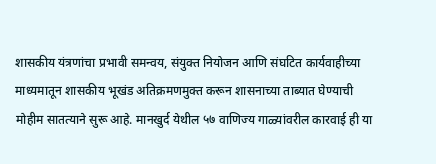शासकीय यंत्रणांचा प्रभावी समन्वय, संयुक्त नियोजन आणि संघटित कार्यवाहीच्या माध्यमातून शासकीय भूखंड अतिक्रमणमुक्त करून शासनाच्या ताब्यात घेण्याची मोहीम सातत्याने सुरू आहे. मानखुर्द येथील ५७ वाणिज्य गाळ्यांवरील कारवाई ही या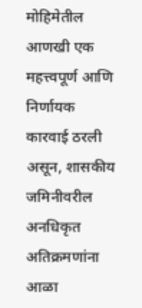मोहिमेतील आणखी एक महत्त्वपूर्ण आणि निर्णायक कारवाई ठरली असून, शासकीय जमिनीवरील अनधिकृत अतिक्रमणांना आळा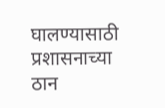घालण्यासाठी प्रशासनाच्या ठान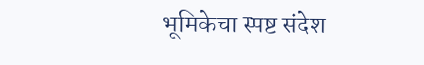भूमिकेचा स्पष्ट संदेश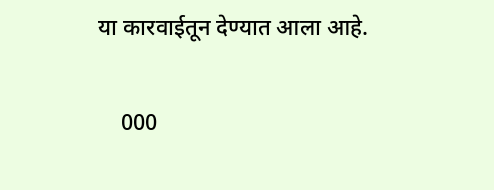या कारवाईतून देण्यात आला आहे.

    000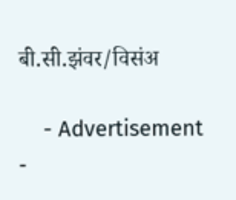बी.सी.झंवर/विसंअ

    - Advertisement -